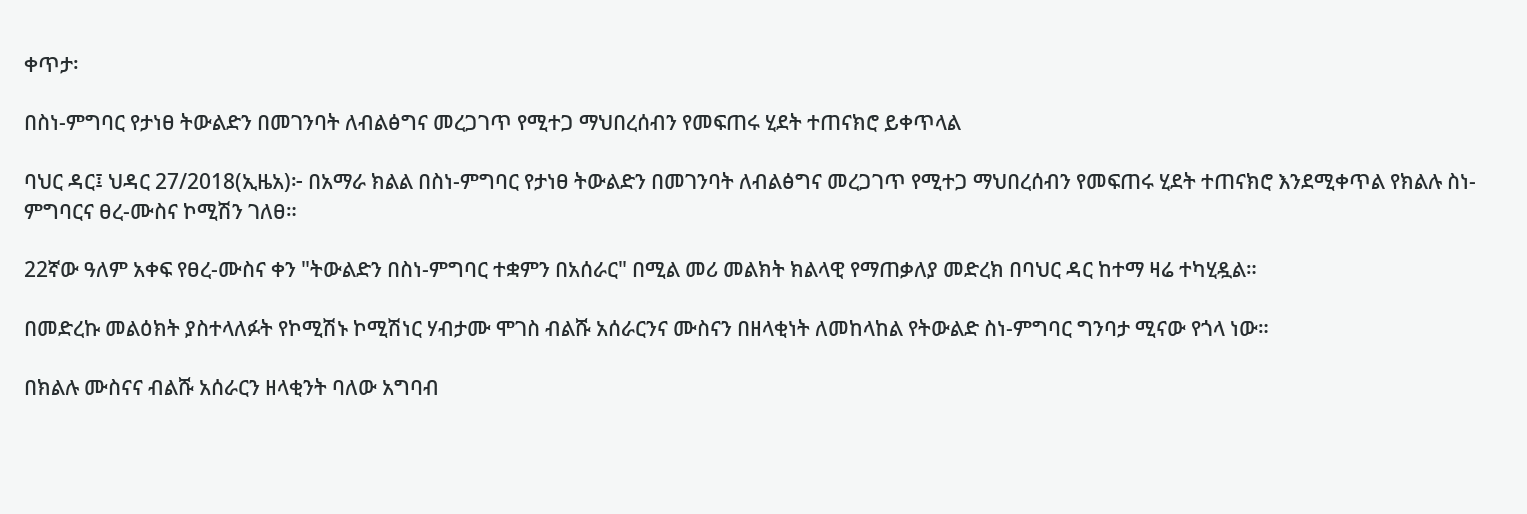ቀጥታ፡

በስነ-ምግባር የታነፀ ትውልድን በመገንባት ለብልፅግና መረጋገጥ የሚተጋ ማህበረሰብን የመፍጠሩ ሂደት ተጠናክሮ ይቀጥላል

ባህር ዳር፤ ህዳር 27/2018(ኢዜአ)፦ በአማራ ክልል በስነ-ምግባር የታነፀ ትውልድን በመገንባት ለብልፅግና መረጋገጥ የሚተጋ ማህበረሰብን የመፍጠሩ ሂደት ተጠናክሮ እንደሚቀጥል የክልሉ ስነ-ምግባርና ፀረ-ሙስና ኮሚሽን ገለፀ።

22ኛው ዓለም አቀፍ የፀረ-ሙስና ቀን "ትውልድን በስነ-ምግባር ተቋምን በአሰራር" በሚል መሪ መልክት ክልላዊ የማጠቃለያ መድረክ በባህር ዳር ከተማ ዛሬ ተካሂዷል።

በመድረኩ መልዕክት ያስተላለፉት የኮሚሽኑ ኮሚሽነር ሃብታሙ ሞገስ ብልሹ አሰራርንና ሙስናን በዘላቂነት ለመከላከል የትውልድ ስነ-ምግባር ግንባታ ሚናው የጎላ ነው።

በክልሉ ሙስናና ብልሹ አሰራርን ዘላቂንት ባለው አግባብ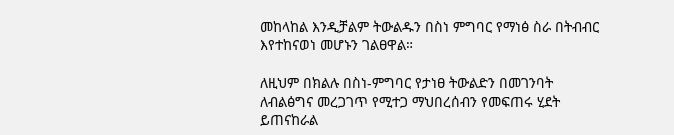መከላከል እንዲቻልም ትውልዱን በስነ ምግባር የማነፅ ስራ በትብብር እየተከናወነ መሆኑን ገልፀዋል።

ለዚህም በክልሉ በስነ-ምግባር የታነፀ ትውልድን በመገንባት ለብልፅግና መረጋገጥ የሚተጋ ማህበረሰብን የመፍጠሩ ሂደት ይጠናከራል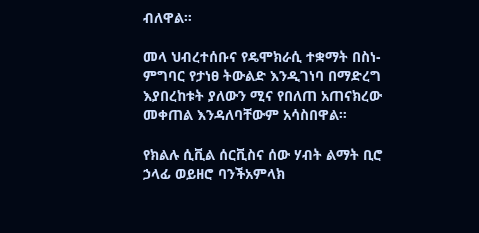ብለዋል።

መላ ህብረተሰቡና የዴሞክራሲ ተቋማት በስነ-ምግባር የታነፀ ትውልድ እንዲገነባ በማድረግ እያበረከቱት ያለውን ሚና የበለጠ አጠናክረው መቀጠል እንዳለባቸውም አሳስበዋል።

የክልሉ ሲቪል ሰርቪስና ሰው ሃብት ልማት ቢሮ ኃላፊ ወይዘሮ ባንችአምላክ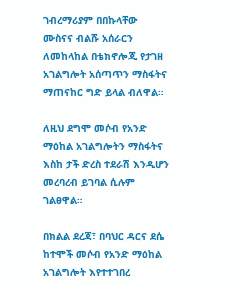ገብረማሪያም በበኩላቸው ሙስናና ብልሹ አሰራርን ለመከላከል በቴክኖሎጂ የታገዘ አገልግሎት አሰጣጥን ማስፋትና ማጠናከር ግድ ይላል ብለዋል።

ለዚህ ደግሞ መሶብ የአንድ ማዕከል አገልግሎትን ማስፋትና እስከ ታች ድረስ ተደራሽ እንዲሆን መረባረብ ይገባል ሲሉም ገልፀዋል።

በክልል ደረጃ፣ በባህር ዳርና ደሴ ከተሞች መሶብ የአንድ ማዕከል አገልግሎት እየተተገበረ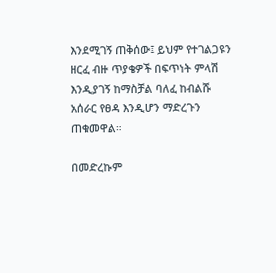እንደሚገኝ ጠቅሰው፤ ይህም የተገልጋዩን ዘርፈ ብዙ ጥያቄዎች በፍጥነት ምላሽ እንዲያገኝ ከማስቻል ባለፈ ከብልሹ አሰራር የፀዳ እንዲሆን ማድረጉን ጠቁመዋል።

በመድረኩም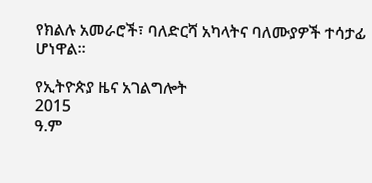የክልሉ አመራሮች፣ ባለድርሻ አካላትና ባለሙያዎች ተሳታፊ ሆነዋል።

የኢትዮጵያ ዜና አገልግሎት
2015
ዓ.ም